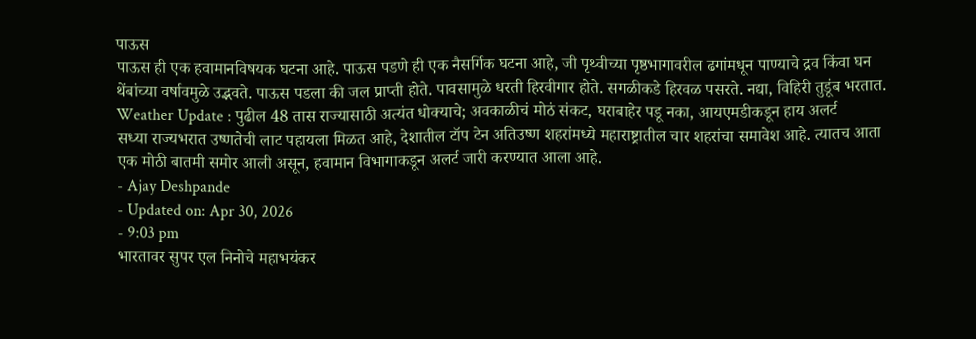पाऊस
पाऊस ही एक हवामानविषयक घटना आहे. पाऊस पडणे ही एक नैसर्गिक घटना आहे, जी पृथ्वीच्या पृष्ठभागावरील ढगांमधून पाण्याचे द्रव किंवा घन थेंबांच्या वर्षावमुळे उद्भवते. पाऊस पडला की जल प्राप्ती होते. पावसामुळे धरती हिरवीगार होते. सगळीकडे हिरवळ पसरते. नद्या, विहिरी तुडूंब भरतात.
Weather Update : पुढील 48 तास राज्यासाठी अत्यंत धोक्याचे; अवकाळीचं मोठं संकट, घराबाहेर पडू नका, आयएमडीकडून हाय अलर्ट
सध्या राज्यभरात उष्णतेची लाट पहायला मिळत आहे, देशातील टॉप टेन अतिउष्ण शहरांमध्ये महाराष्ट्रातील चार शहरांचा समावेश आहे. त्यातच आता एक मोठी बातमी समोर आली असून, हवामान विभागाकडून अलर्ट जारी करण्यात आला आहे.
- Ajay Deshpande
- Updated on: Apr 30, 2026
- 9:03 pm
भारतावर सुपर एल निनोचे महाभयंकर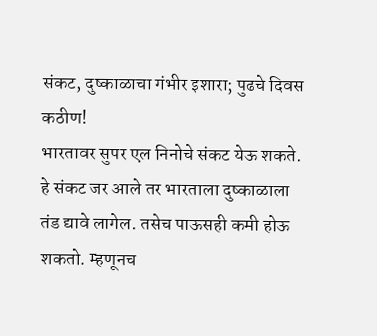संकट, दुष्काळाचा गंभीर इशारा; पुढचे दिवस कठीण!
भारतावर सुपर एल निनोचे संकट येऊ शकते. हे संकट जर आले तर भारताला दुष्काळाला तंड द्यावे लागेल. तसेच पाऊसही कमी होऊ शकतो. म्हणूनच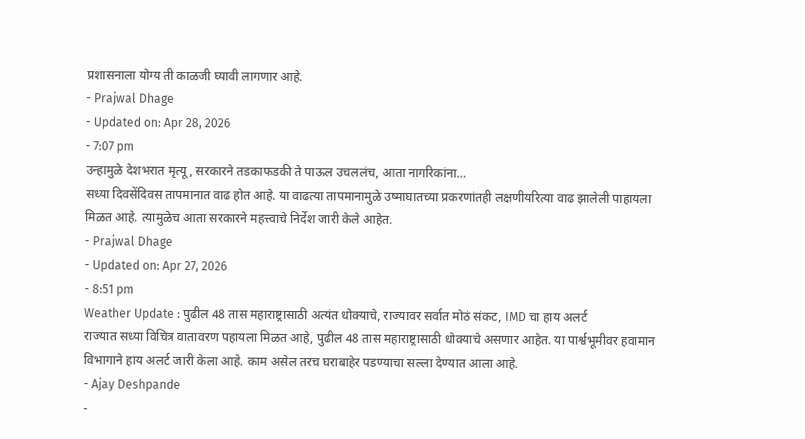प्रशासनाला योग्य ती काळजी घ्यावी लागणार आहे.
- Prajwal Dhage
- Updated on: Apr 28, 2026
- 7:07 pm
उन्हामुळे देशभरात मृत्यू, सरकारने तडकाफडकी ते पाऊल उचललंच, आता नागरिकांना…
सध्या दिवसेंदिवस तापमानात वाढ होत आहे. या वाढत्या तापमानामुळे उष्माघातच्या प्रकरणांतही लक्षणीयरित्या वाढ झालेली पाहायला मिळत आहे. त्यामुळेच आता सरकारने महत्त्वाचे निर्देश जारी केले आहेत.
- Prajwal Dhage
- Updated on: Apr 27, 2026
- 8:51 pm
Weather Update : पुढील 48 तास महाराष्ट्रासाठी अत्यंत धोक्याचे, राज्यावर सर्वात मोठं संकट, IMD चा हाय अलर्ट
राज्यात सध्या विचित्र वातावरण पहायला मिळत आहे, पुढील 48 तास महाराष्ट्रासाठी धोक्याचे असणार आहेत. या पार्श्वभूमीवर हवामान विभागाने हाय अलर्ट जारी केला आहे. काम असेल तरच घराबाहेर पडण्याचा सल्ला देण्यात आला आहे.
- Ajay Deshpande
-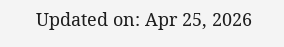Updated on: Apr 25, 2026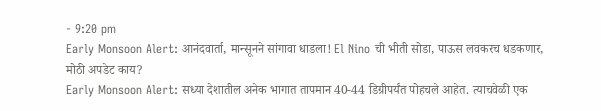- 9:20 pm
Early Monsoon Alert: आनंदवार्ता, मान्सूनने सांगावा धाडला! El Nino ची भीती सोडा, पाऊस लवकरच धडकणार, मोठी अपडेट काय?
Early Monsoon Alert: सध्या देशातील अनेक भागात तापमान 40-44 डिग्रीपर्यंत पोहचले आहेत. त्याचवेळी एक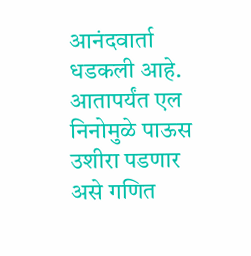आनंदवार्ता धडकली आहे. आतापर्यंत एल निनोमुळे पाऊस उशीरा पडणार असे गणित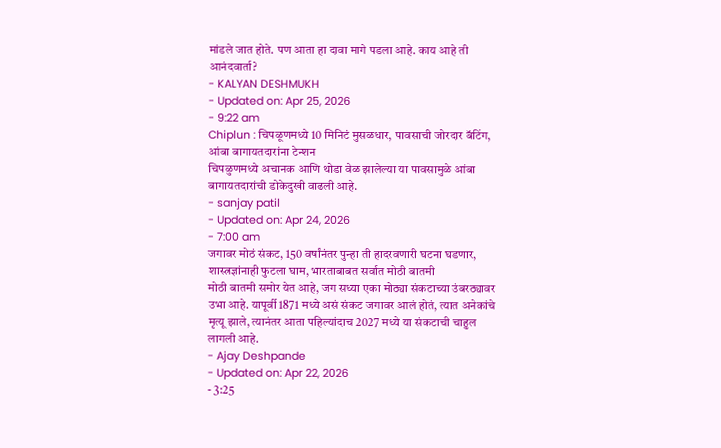मांडले जात होते. पण आता हा दावा मागे पडला आहे. काय आहे ती आनंदवार्ता?
- KALYAN DESHMUKH
- Updated on: Apr 25, 2026
- 9:22 am
Chiplun : चिपळूणमध्ये 10 मिनिटं मुसळधार, पावसाची जोरदार बॅटिंग, आंबा बागायतदारांना टेन्शन
चिपळुणमध्ये अचानक आणि थोडा वेळ झालेल्या या पावसामुळे आंबा बागायतदारांची डोकेदुखी वाढली आहे.
- sanjay patil
- Updated on: Apr 24, 2026
- 7:00 am
जगावर मोठं संकट, 150 वर्षांनंतर पुन्हा ती हादरवणारी घटना घडणार, शास्त्रज्ञांनाही फुटला घाम, भारताबाबत सर्वात मोठी बातमी
मोठी बातमी समोर येत आहे, जग सध्या एका मोठ्या संकटाच्या उंबरठ्यावर उभा आहे. यापूर्वी 1871 मध्ये असं संकट जगावर आलं होतं, त्यात अनेकांचे मृत्यू झाले, त्यानंतर आता पहिल्यांदाच 2027 मध्ये या संकटाची चाहुल लागली आहे.
- Ajay Deshpande
- Updated on: Apr 22, 2026
- 3:25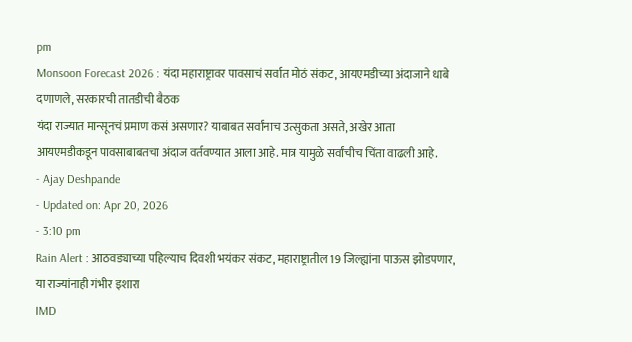pm
Monsoon Forecast 2026 : यंदा महाराष्ट्रावर पावसाचं सर्वात मोठं संकट, आयएमडीच्या अंदाजाने धाबे दणाणले, सरकारची तातडीची बैठक
यंदा राज्यात मान्सूनचं प्रमाण कसं असणार? याबाबत सर्वांनाच उत्सुकता असते, अखेर आता आयएमडीकडून पावसाबाबतचा अंदाज वर्तवण्यात आला आहे. मात्र यामुळे सर्वांचीच चिंता वाढली आहे.
- Ajay Deshpande
- Updated on: Apr 20, 2026
- 3:10 pm
Rain Alert : आठवड्याच्या पहिल्याच दिवशी भयंकर संकट, महाराष्ट्रातील 19 जिल्ह्यांना पाऊस झोडपणार, या राज्यांनाही गंभीर इशारा
IMD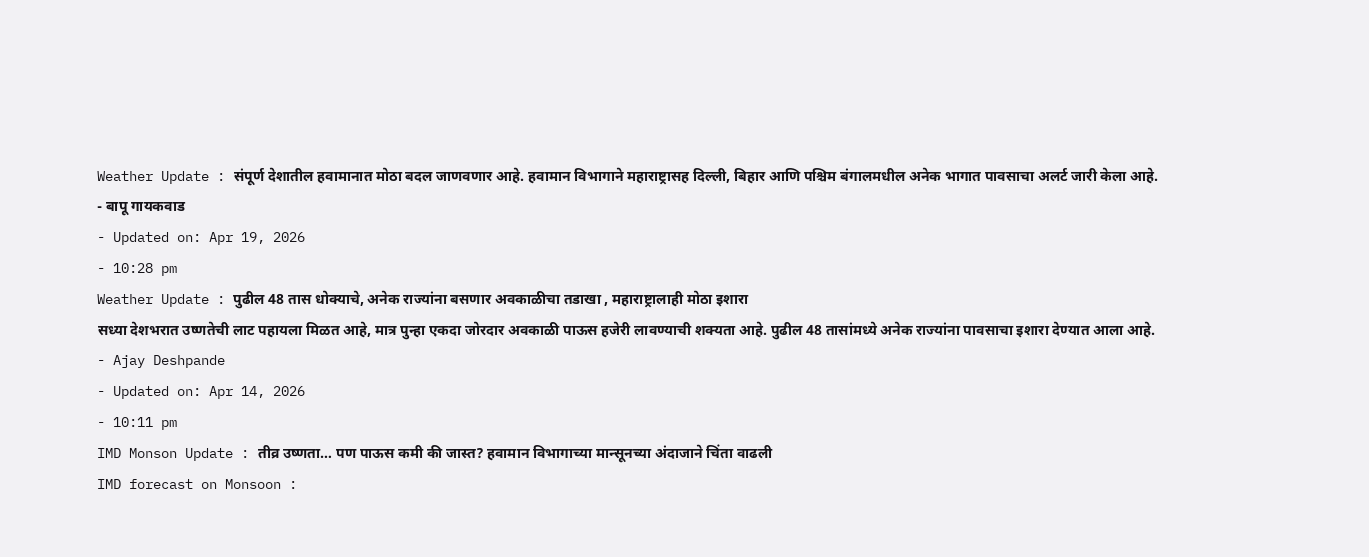Weather Update : संपूर्ण देशातील हवामानात मोठा बदल जाणवणार आहे. हवामान विभागाने महाराष्ट्रासह दिल्ली, बिहार आणि पश्चिम बंगालमधील अनेक भागात पावसाचा अलर्ट जारी केला आहे.
- बापू गायकवाड
- Updated on: Apr 19, 2026
- 10:28 pm
Weather Update : पुढील 48 तास धोक्याचे, अनेक राज्यांना बसणार अवकाळीचा तडाखा , महाराष्ट्रालाही मोठा इशारा
सध्या देशभरात उष्णतेची लाट पहायला मिळत आहे, मात्र पुन्हा एकदा जोरदार अवकाळी पाऊस हजेरी लावण्याची शक्यता आहे. पुढील 48 तासांमध्ये अनेक राज्यांना पावसाचा इशारा देण्यात आला आहे.
- Ajay Deshpande
- Updated on: Apr 14, 2026
- 10:11 pm
IMD Monson Update : तीव्र उष्णता… पण पाऊस कमी की जास्त? हवामान विभागाच्या मान्सूनच्या अंदाजाने चिंता वाढली
IMD forecast on Monsoon :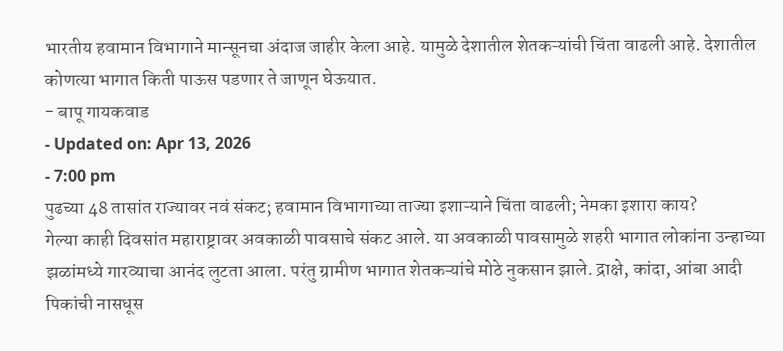भारतीय हवामान विभागाने मान्सूनचा अंदाज जाहीर केला आहे. यामुळे देशातील शेतकऱ्यांची चिंता वाढली आहे. देशातील कोणत्या भागात किती पाऊस पडणार ते जाणून घेऊयात.
- बापू गायकवाड
- Updated on: Apr 13, 2026
- 7:00 pm
पुढच्या 48 तासांत राज्यावर नवं संकट; हवामान विभागाच्या ताज्या इशाऱ्याने चिंता वाढली; नेमका इशारा काय?
गेल्या काही दिवसांत महाराष्ट्रावर अवकाळी पावसाचे संकट आले. या अवकाळी पावसामुळे शहरी भागात लोकांना उन्हाच्या झळांमध्ये गारव्याचा आनंद लुटता आला. परंतु ग्रामीण भागात शेतकऱ्यांचे मोठे नुकसान झाले. द्राक्षे, कांदा, आंबा आदी पिकांची नासधूस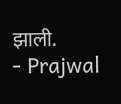झाली.
- Prajwal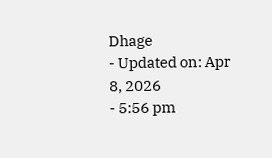Dhage
- Updated on: Apr 8, 2026
- 5:56 pm